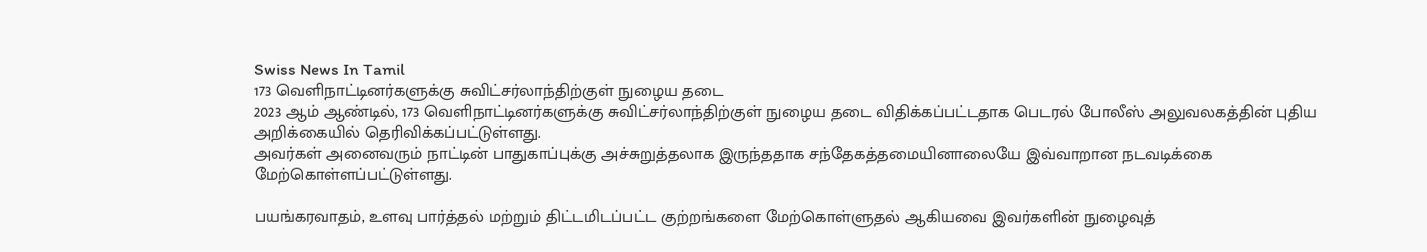Swiss News In Tamil
173 வெளிநாட்டினர்களுக்கு சுவிட்சர்லாந்திற்குள் நுழைய தடை
2023 ஆம் ஆண்டில், 173 வெளிநாட்டினர்களுக்கு சுவிட்சர்லாந்திற்குள் நுழைய தடை விதிக்கப்பட்டதாக பெடரல் போலீஸ் அலுவலகத்தின் புதிய அறிக்கையில் தெரிவிக்கப்பட்டுள்ளது.
அவர்கள் அனைவரும் நாட்டின் பாதுகாப்புக்கு அச்சுறுத்தலாக இருந்ததாக சந்தேகத்தமையினாலையே இவ்வாறான நடவடிக்கை மேற்கொள்ளப்பட்டுள்ளது.

பயங்கரவாதம், உளவு பார்த்தல் மற்றும் திட்டமிடப்பட்ட குற்றங்களை மேற்கொள்ளுதல் ஆகியவை இவர்களின் நுழைவுத்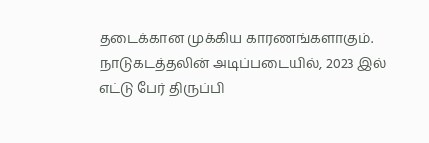தடைக்கான முக்கிய காரணங்களாகும்.
நாடுகடத்தலின் அடிப்படையில், 2023 இல் எட்டு பேர் திருப்பி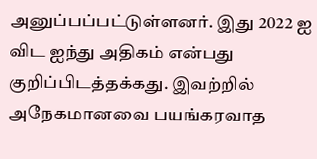அனுப்பப்பட்டுள்ளனர். இது 2022 ஐ விட ஐந்து அதிகம் என்பது குறிப்பிடத்தக்கது. இவற்றில் அநேகமானவை பயங்கரவாத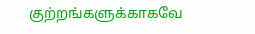குற்றங்களுக்காகவே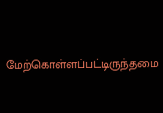மேற்கொள்ளப்பட்டிருந்தமை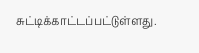சுட்டிக்காட்டப்பட்டுள்ளது.